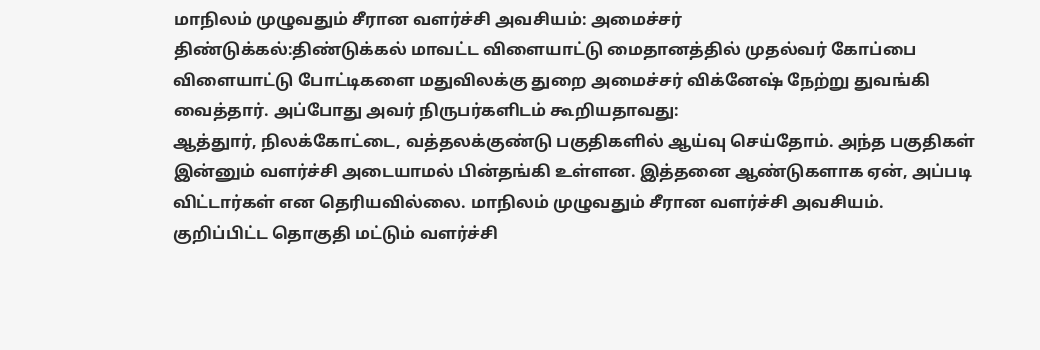மாநிலம் முழுவதும் சீரான வளர்ச்சி அவசியம்: அமைச்சர்
திண்டுக்கல்:திண்டுக்கல் மாவட்ட விளையாட்டு மைதானத்தில் முதல்வர் கோப்பை விளையாட்டு போட்டிகளை மதுவிலக்கு துறை அமைச்சர் விக்னேஷ் நேற்று துவங்கி வைத்தார். அப்போது அவர் நிருபர்களிடம் கூறியதாவது:
ஆத்துார், நிலக்கோட்டை, வத்தலக்குண்டு பகுதிகளில் ஆய்வு செய்தோம். அந்த பகுதிகள் இன்னும் வளர்ச்சி அடையாமல் பின்தங்கி உள்ளன. இத்தனை ஆண்டுகளாக ஏன், அப்படி விட்டார்கள் என தெரியவில்லை. மாநிலம் முழுவதும் சீரான வளர்ச்சி அவசியம். குறிப்பிட்ட தொகுதி மட்டும் வளர்ச்சி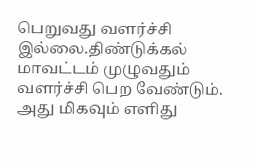பெறுவது வளர்ச்சி இல்லை.திண்டுக்கல் மாவட்டம் முழுவதும் வளர்ச்சி பெற வேண்டும். அது மிகவும் எளிது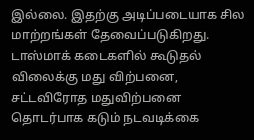இல்லை. இதற்கு அடிப்படையாக சில மாற்றங்கள் தேவைப்படுகிறது. டாஸ்மாக் கடைகளில் கூடுதல் விலைக்கு மது விற்பனை, சட்டவிரோத மதுவிற்பனை தொடர்பாக கடும் நடவடிக்கை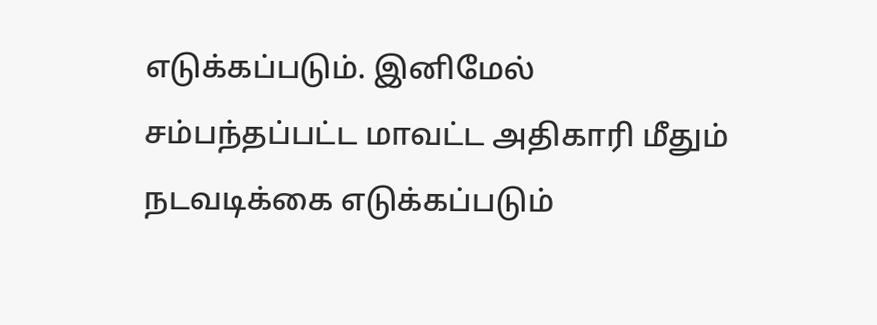எடுக்கப்படும். இனிமேல் சம்பந்தப்பட்ட மாவட்ட அதிகாரி மீதும் நடவடிக்கை எடுக்கப்படும்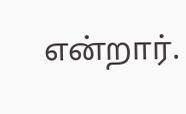என்றார்.